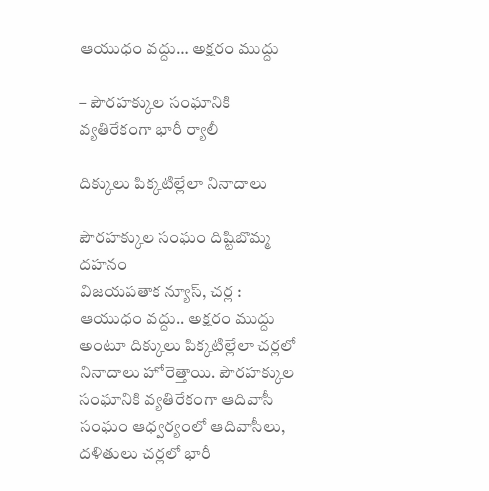ఆయుధం వద్దు… అక్షరం ముద్దు

– పౌరహక్కుల సంఘానికి వ్యతిరేకంగా భారీ ర్యాలీ

దిక్కులు పిక్కటిల్లేలా నినాదాలు

పౌరహక్కుల సంఘం దిష్టిబొమ్మ దహనం
విజయపతాక న్యూస్, చర్ల :
ఆయుధం వద్దు.. అక్షరం ముద్దు అంటూ దిక్కులు పిక్కటిల్లేలా చర్లలో నినాదాలు హోరెత్తాయి. పౌరహక్కుల సంఘానికి వ్యతిరేకంగా ఆదివాసీ సంఘం ఆధ్వర్యంలో ఆదివాసీలు, దళితులు చర్లలో భారీ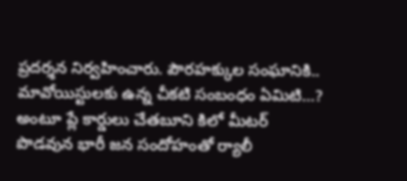ప్రదర్శన నిర్వహించారు. పౌరహక్కుల సంఘానికి.. మావోయిస్టులకు ఉన్న చీకటి సంబంధం ఏమిటి…? అంటూ ప్లే కార్డులు చేతబూని కిలో మీటర్ పొడవున భారీ జన సందోహంతో ర్యాలీ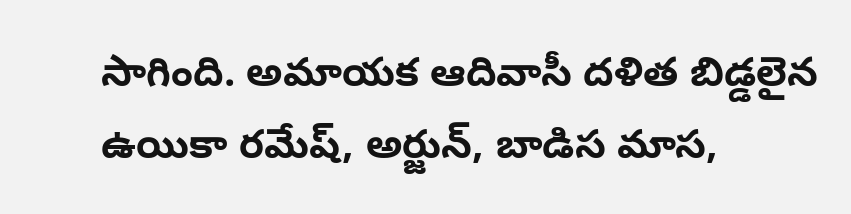సాగింది. అమాయక ఆదివాసీ దళిత బిడ్డలైన ఉయికా రమేష్, అర్జున్, బాడిస మాస,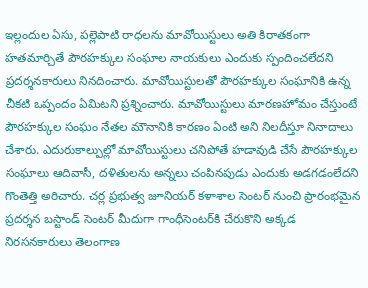ఇల్లందుల ఏసు, పల్లెపాటి రాధలను మావోయిస్టులు అతి కిరాతకంగా హతమార్చితే పౌరహక్కుల సంఘాల నాయకులు ఎందుకు స్పందించలేదని ప్రదర్శనకారులు నినదించారు. మావోయిస్టులతో పౌరహక్కుల సంఘానికి ఉన్న చీకటి ఒప్పందం ఏమిటని ప్రశ్నించారు. మావోయిస్టులు మారణహోమం చేస్తుంటే పౌరహక్కుల సంఘం నేతల మౌనానికి కారణం ఏంటి అని నిలదీస్తూ నినాదాలు చేశారు. ఎదురుకాల్పుల్లో మావోయిస్టులు చనిపోతే హడావుడి చేసే పౌరహక్కుల సంఘాలు ఆదివాసీ, దళితులను అన్నలు చంపినపుడు ఎందుకు అడగడంలేదని గొంతెత్తి అరిచారు. చర్ల ప్రభుత్వ జూనియర్ కళాశాల సెంటర్ నుంచి ప్రారంభమైన ప్రదర్శన బస్టాండ్ సెంటర్ మీదుగా గాంధీసెంటర్‌కి చేరుకొని అక్కడ నిరసనకారులు తెలంగాణ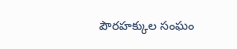పౌరహక్కుల సంఘం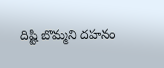దిష్టి బొమ్మని దహనం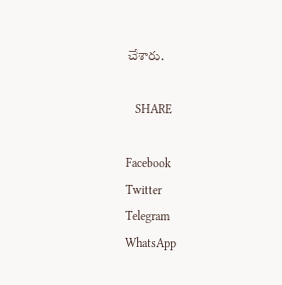చేశారు.

   SHARE

Facebook
Twitter
Telegram
WhatsApp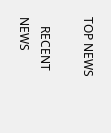TOP NEWS

   RECENT NEWS